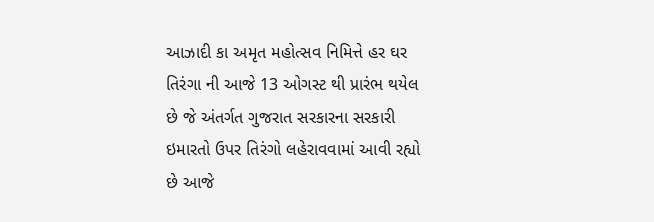આઝાદી કા અમૃત મહોત્સવ નિમિત્તે હર ઘર તિરંગા ની આજે 13 ઓગસ્ટ થી પ્રારંભ થયેલ છે જે અંતર્ગત ગુજરાત સરકારના સરકારી ઇમારતો ઉપર તિરંગો લહેરાવવામાં આવી રહ્યો છે આજે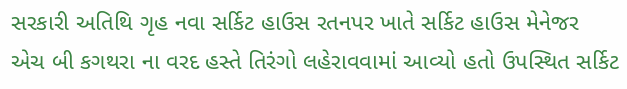સરકારી અતિથિ ગૃહ નવા સર્કિટ હાઉસ રતનપર ખાતે સર્કિટ હાઉસ મેનેજર એચ બી કગથરા ના વરદ હસ્તે તિરંગો લહેરાવવામાં આવ્યો હતો ઉપસ્થિત સર્કિટ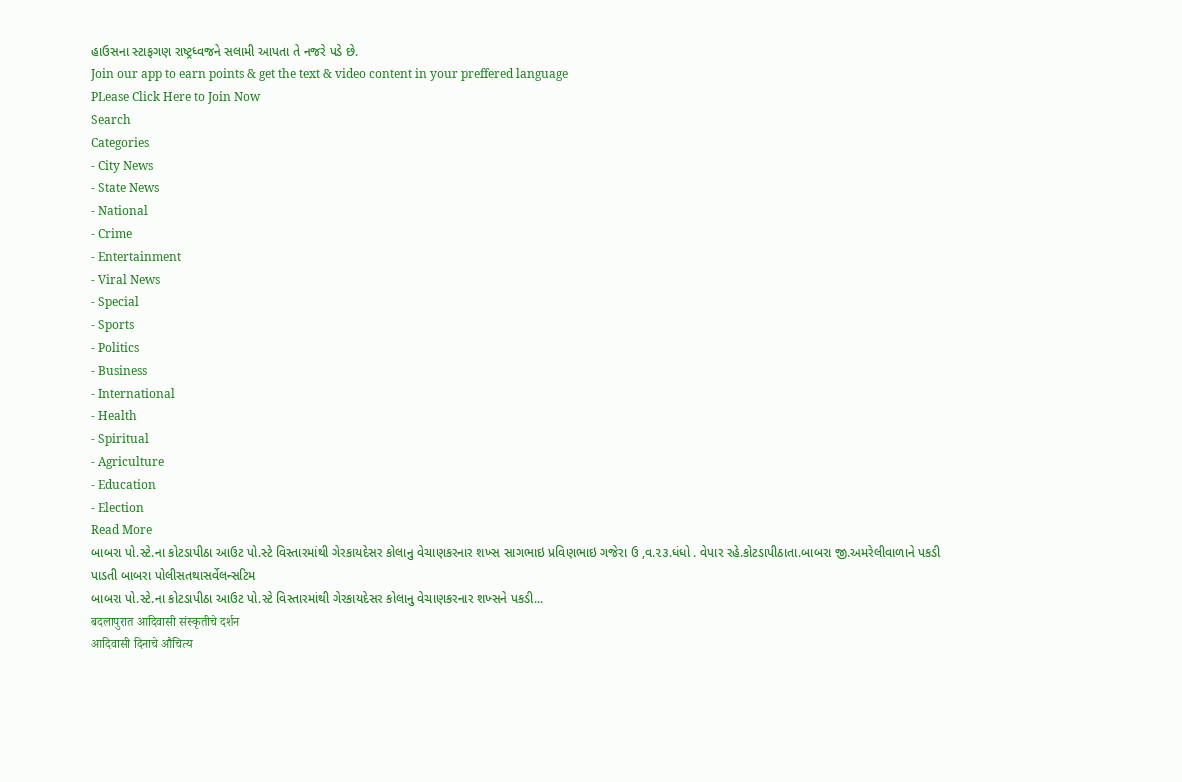હાઉસના સ્ટાફગણ રાષ્ટ્રધ્વજને સલામી આપતા તે નજરે પડે છે.
Join our app to earn points & get the text & video content in your preffered language
PLease Click Here to Join Now
Search
Categories
- City News
- State News
- National
- Crime
- Entertainment
- Viral News
- Special
- Sports
- Politics
- Business
- International
- Health
- Spiritual
- Agriculture
- Education
- Election
Read More
બાબરા પો.સ્ટે.ના કોટડાપીઠા આઉટ પો.સ્ટે વિસ્તારમાંથી ગેરકાયદેસર કોલાનુ વેચાણકરનાર શખ્સ સાગભાઇ પ્રવિણભાઇ ગજેરા ઉ ,વ.૨૩.ધંધો . વેપાર રહે.કોટડાપીઠાતા.બાબરા જી.અમરેલીવાળાને પકડી પાડતી બાબરા પોલીસતથાસર્વેલન્સટિમ
બાબરા પો.સ્ટે.ના કોટડાપીઠા આઉટ પો.સ્ટે વિસ્તારમાંથી ગેરકાયદેસર કોલાનુ વેચાણકરનાર શખ્સને પકડી...
बदलापुरात आदिवासी संस्कृतीचे दर्शन
आदिवासी दिनाचे औचित्य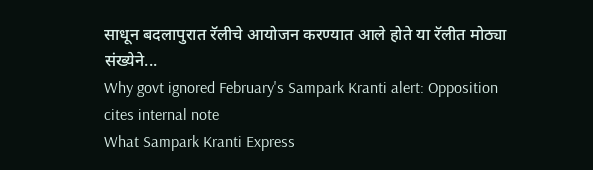साधून बदलापुरात रॅलीचे आयोजन करण्यात आले होते या रॅलीत मोठ्या संख्येने...
Why govt ignored February's Sampark Kranti alert: Opposition cites internal note
What Sampark Kranti Express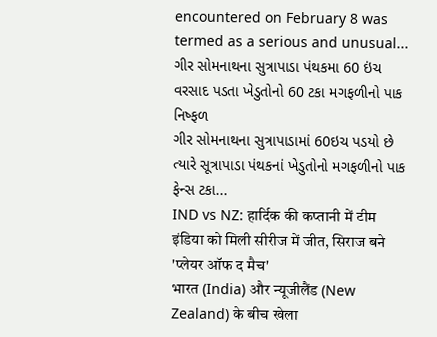encountered on February 8 was termed as a serious and unusual...
ગીર સોમનાથના સુત્રાપાડા પંથકમા 60 ઇંચ વરસાદ પડતા ખેડુતોનો 60 ટકા મગફળીનો પાક નિષ્ફળ
ગીર સોમનાથના સુત્રાપાડામાં 60ઇચ પડયો છે ત્યારે સૂત્રાપાડા પંથકનાં ખેડુતોનો મગફળીનો પાક ફેન્સ ટકા...
IND vs NZ: हार्दिक की कप्तानी में टीम इंडिया को मिली सीरीज में जीत, सिराज बने 'प्लेयर ऑफ द मैच'
भारत (India) और न्यूजीलैंड (New Zealand) के बीच खेला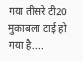गया तीसरे टी20 मुकाबला टाई हो गया है....